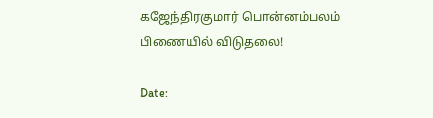கஜேந்திரகுமார் பொன்னம்பலம் பிணையில் விடுதலை!

Date: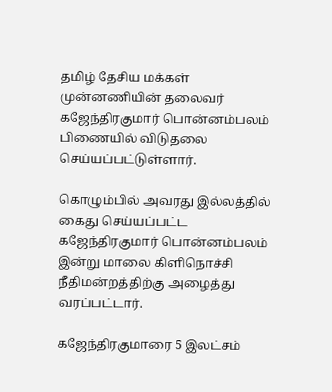தமிழ் தேசிய மக்கள் முன்னணியின் தலைவர் கஜேந்திரகுமார் பொன்னம்பலம் பிணையில் விடுதலை செய்யப்பட்டுள்ளார்.

கொழும்பில் அவரது இல்லத்தில் கைது செய்யப்பட்ட கஜேந்திரகுமார் பொன்னம்பலம் இன்று மாலை கிளிநொச்சி நீதிமன்றத்திற்கு அழைத்து வரப்பட்டார்.

கஜேந்திரகுமாரை 5 இலட்சம்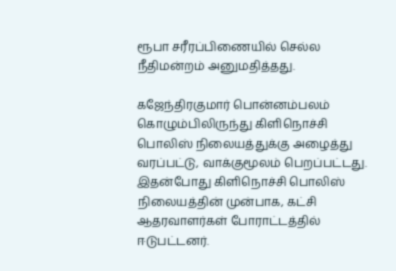ரூபா சரீரப்பிணையில் செல்ல நீதிமன்றம் அனுமதித்தது.

கஜேந்திரகுமார் பொன்னம்பலம் கொழும்பிலிருந்து கிளிநொச்சி பொலிஸ் நிலையத்துக்கு அழைத்து வரப்பட்டு, வாக்குமூலம் பெறப்பட்டது. இதன்போது கிளிநொச்சி பொலிஸ் நிலையத்தின் முன்பாக, கட்சி ஆதரவாளர்கள் போராட்டத்தில் ஈடுபட்டனர்.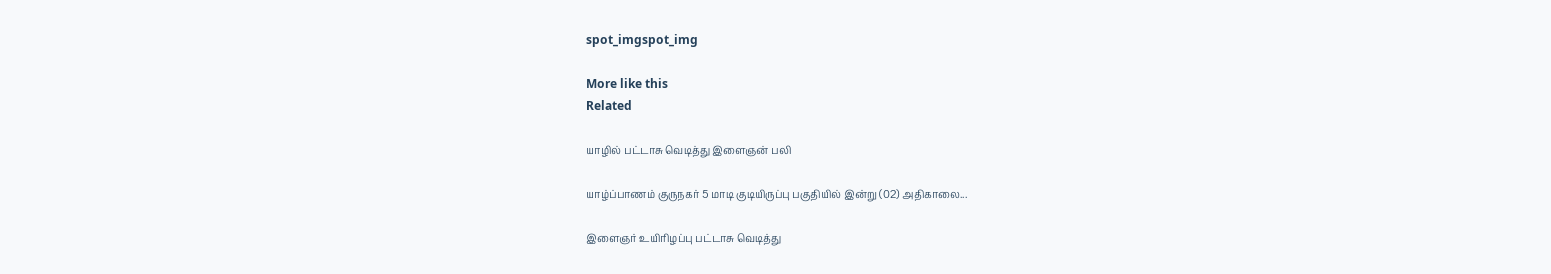spot_imgspot_img

More like this
Related

யாழில் பட்டாசு வெடித்து இளைஞன் பலி

யாழ்ப்பாணம் குருநகர் 5 மாடி குடியிருப்பு பகுதியில் இன்று (02) அதிகாலை...

இளைஞர் உயிரிழப்பு பட்டாசு வெடித்து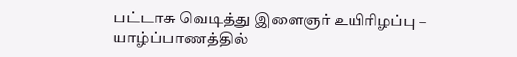பட்டாசு வெடித்து இளைஞர் உயிரிழப்பு – யாழ்ப்பாணத்தில்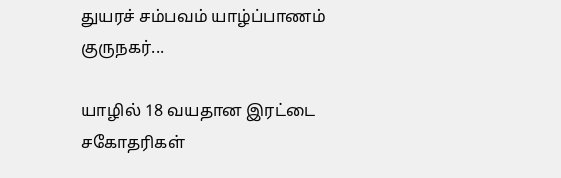துயரச் சம்பவம் யாழ்ப்பாணம் குருநகர்...

யாழில் 18 வயதான இரட்டை சகோதரிகள்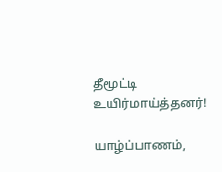தீமூட்டி உயிர்மாய்த்தனர்!

யாழ்ப்பாணம்,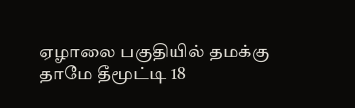ஏழாலை பகுதியில் தமக்கு தாமே தீமூட்டி 18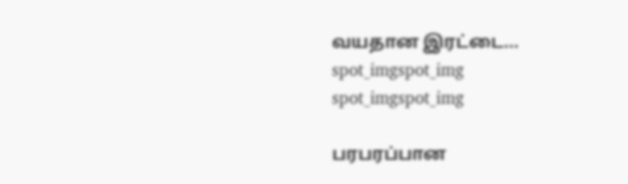வயதான இரட்டை...
spot_imgspot_img
spot_imgspot_img

பரபரப்பான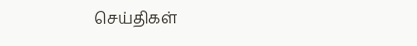செய்திகள்